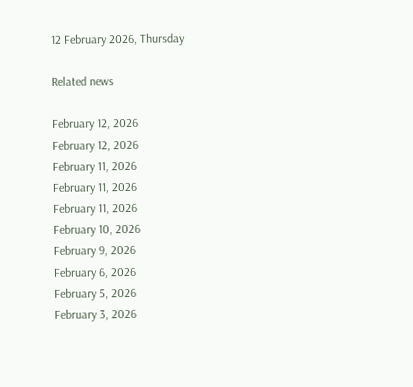12 February 2026, Thursday

Related news

February 12, 2026
February 12, 2026
February 11, 2026
February 11, 2026
February 11, 2026
February 10, 2026
February 9, 2026
February 6, 2026
February 5, 2026
February 3, 2026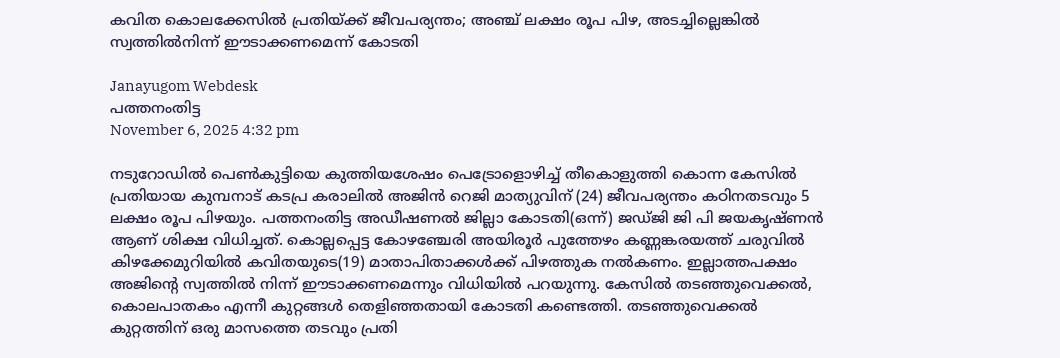കവിത കൊലക്കേസില്‍ പ്രതിയ്ക്ക് ജീവപര്യന്തം; അഞ്ച് ലക്ഷം രൂപ പിഴ, അടച്ചില്ലെങ്കില്‍ സ്വത്തില്‍നിന്ന് ഈടാക്കണമെന്ന് കോടതി

Janayugom Webdesk
പത്തനംതിട്ട
November 6, 2025 4:32 pm

നടുറോഡിൽ പെൺകുട്ടിയെ കുത്തിയശേഷം പെട്രോളൊഴിച്ച് തീകൊളുത്തി കൊന്ന കേസിൽ പ്രതിയായ കുമ്പനാട് കടപ്ര കരാലിൽ അജിൻ റെജി മാത്യുവിന് (24) ജീവപര്യന്തം കഠിനതടവും 5 ലക്ഷം രൂപ പിഴയും. പത്തനംതിട്ട അഡീഷണൽ ജില്ലാ കോടതി(ഒന്ന്) ജഡ്ജി ജി പി ജയകൃഷ്ണൻ ആണ് ശിക്ഷ വിധിച്ചത്. കൊല്ലപ്പെട്ട കോഴഞ്ചേരി അയിരൂർ പുത്തേഴം കണ്ണങ്കരയത്ത് ചരുവിൽ കിഴക്കേമുറിയിൽ കവിതയുടെ(19) മാതാപിതാക്കൾക്ക് പിഴത്തുക നൽകണം. ഇല്ലാത്തപക്ഷം അജിൻ്റെ സ്വത്തിൽ നിന്ന് ഈടാക്കണമെന്നും വിധിയിൽ പറയുന്നു. കേസിൽ തടഞ്ഞുവെക്കൽ, കൊലപാതകം എന്നീ കുറ്റങ്ങൾ തെളിഞ്ഞതായി കോടതി കണ്ടെത്തി. തടഞ്ഞുവെക്കൽ കുറ്റത്തിന് ഒരു മാസത്തെ തടവും പ്രതി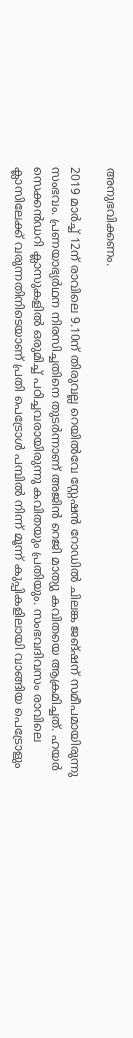അനുഭവിക്കണം.

2019 മാർച്ച് 12ന് രാവിലെ 9.10ന് തിരുവല്ല റെയിൽവേ സ്റ്റേഷൻ റോഡിൽ ചിലങ്ക ജങ്ഷന് സമീപമായിരുന്നു സംഭവം. പ്രണയാഭ്യർഥന നിരസിച്ചതിനെ തുടർന്നാണ് അജിൻ റെജി മാത്യു കവിതയെ ആക്രമിച്ചത്. ഹയർ സെക്കൻഡറി ക്ലാസുകളിൽ ഒരുമിച്ച് പഠിച്ചവരായിരുന്നു കവിതയും പ്രതിയും. സംഭവദിവസം രാവിലെ ക്ലാസിലേക്ക് വരുന്നതിനിടെയാണ് പ്രതി പെട്രോൾ പമ്പിൽ നിന്ന് മൂന്ന് കുപ്പികളിലായി വാങ്ങിയ പെട്രോളും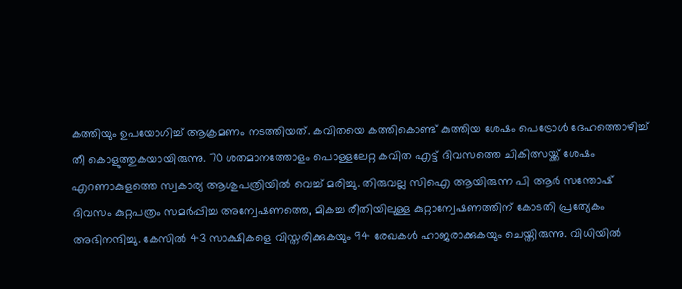കത്തിയും ഉപയോഗിച്ച് ആക്രമണം നടത്തിയത്. കവിതയെ കത്തികൊണ്ട് കുത്തിയ ശേഷം പെട്രോൾ ദേഹത്തൊഴിച്ച് തീ കൊളുത്തുകയായിരുന്നു. 70 ശതമാനത്തോളം പൊള്ളലേറ്റ കവിത എട്ട് ദിവസത്തെ ചികിത്സയ്ക്ക് ശേഷം എറണാകുളത്തെ സ്വകാര്യ ആശുപത്രിയിൽ വെച്ച് മരിച്ചു. തിരുവല്ല സിഐ ആയിരുന്ന പി ആർ സന്തോഷ് ദിവസം കുറ്റപത്രം സമർപ്പിച്ച അന്വേഷണത്തെ, മികച്ച രീതിയിലുള്ള കുറ്റാന്വേഷണത്തിന് കോടതി പ്രത്യേകം അഭിനന്ദിച്ചു. കേസിൽ 43 സാക്ഷികളെ വിസ്തരിക്കുകയും 94 രേഖകൾ ഹാജരാക്കുകയും ചെയ്തിരുന്നു. വിധിയിൽ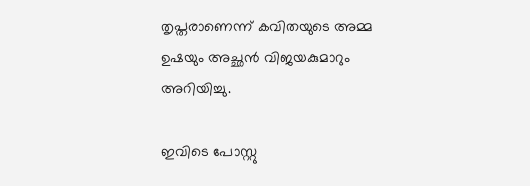തൃപ്തരാണെന്ന് കവിതയുടെ അമ്മ ഉഷയും അച്ഛൻ വിജയകുമാറും അറിയിച്ചു.

ഇവിടെ പോസ്റ്റു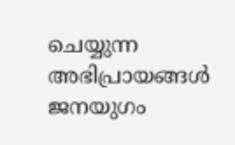ചെയ്യുന്ന അഭിപ്രായങ്ങള്‍ ജനയുഗം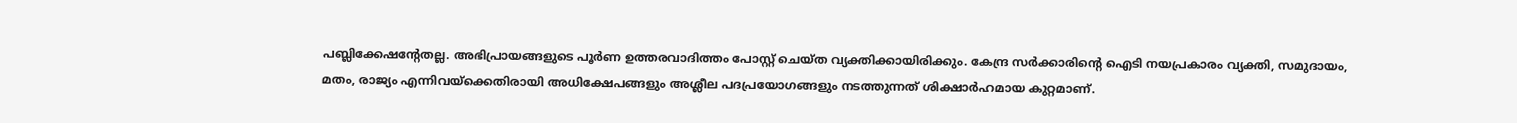പബ്ലിക്കേഷന്റേതല്ല. അഭിപ്രായങ്ങളുടെ പൂര്‍ണ ഉത്തരവാദിത്തം പോസ്റ്റ് ചെയ്ത വ്യക്തിക്കായിരിക്കും. കേന്ദ്ര സര്‍ക്കാരിന്റെ ഐടി നയപ്രകാരം വ്യക്തി, സമുദായം, മതം, രാജ്യം എന്നിവയ്‌ക്കെതിരായി അധിക്ഷേപങ്ങളും അശ്ലീല പദപ്രയോഗങ്ങളും നടത്തുന്നത് ശിക്ഷാര്‍ഹമായ കുറ്റമാണ്.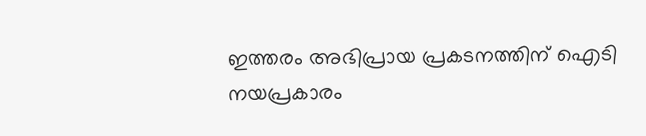ഇത്തരം അഭിപ്രായ പ്രകടനത്തിന് ഐടി നയപ്രകാരം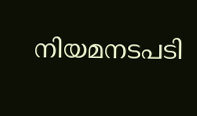നിയമനടപടി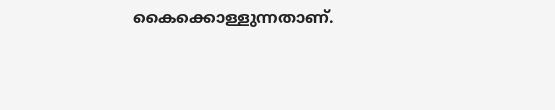കൈക്കൊള്ളുന്നതാണ്.